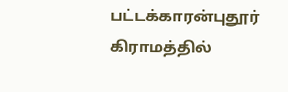பட்டக்காரன்புதூர் கிராமத்தில்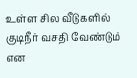உள்ள சில வீடுகளில் குடிநீர் வசதி வேண்டும் என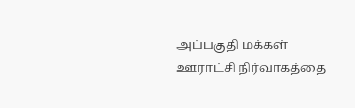அப்பகுதி மக்கள் ஊராட்சி நிர்வாகத்தை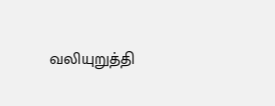வலியுறுத்தி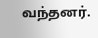வந்தனர்.